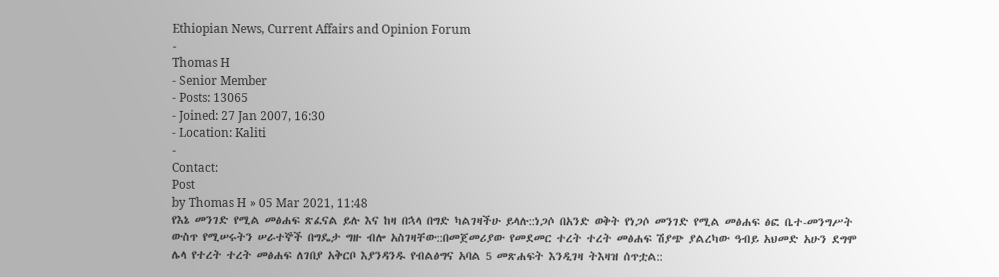Ethiopian News, Current Affairs and Opinion Forum
-
Thomas H
- Senior Member
- Posts: 13065
- Joined: 27 Jan 2007, 16:30
- Location: Kaliti
-
Contact:
Post
by Thomas H » 05 Mar 2021, 11:48
የእኔ መንገድ የሚል መፅሐፍ ጽፈናል ይሉ እና ከዛ በኋላ በግድ ካልገዛችሁ ይላሉ::ነጋሶ በአንድ ወቅት የነጋሶ መንገድ የሚል መፅሐፍ ፅፎ ቤተ-መንግሥት ውስጥ የሚሠሩትን ሠራተኞች በግዴታ ግዙ ብሎ አስገዛቸው::በመጀመሪያው የመደመር ተረት ተረት መፅሐፍ ሽያጭ ያልረካው ዓብይ አህመድ አሁን ደግሞ ሌላ የተረት ተረት መፅሐፍ ለገበያ አቅርቦ እያንዳንዱ የብልፅግና አባል 5 መጽሐፍት እንዲገዛ ትእዛዝ ሰጥቷል::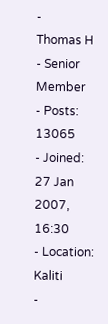-
Thomas H
- Senior Member
- Posts: 13065
- Joined: 27 Jan 2007, 16:30
- Location: Kaliti
-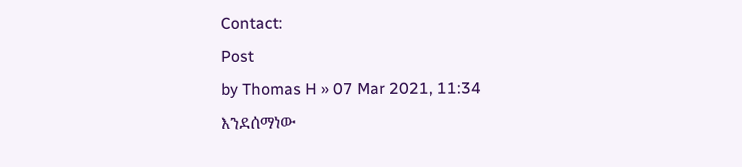Contact:
Post
by Thomas H » 07 Mar 2021, 11:34
እንደሰማነው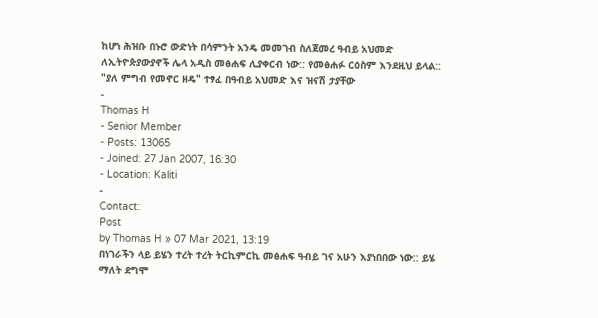ከሆነ ሕዝቡ በኑሮ ውድነት በሳምንት አንዴ መመገብ ስለጀመረ ዓብይ አህመድ ለኢትዮጵያውያኖች ሌላ አዲስ መፅሐፍ ሊያቀርብ ነው:: የመፅሐፉ ርዕስም እንደዚህ ይላል::
"ያለ ምግብ የመኖር ዘዴ" ተፃፈ በዓብይ አህመድ እና ዝናሽ ታያቸው
-
Thomas H
- Senior Member
- Posts: 13065
- Joined: 27 Jan 2007, 16:30
- Location: Kaliti
-
Contact:
Post
by Thomas H » 07 Mar 2021, 13:19
በነገራችን ላይ ይሄን ተረት ተረት ትርኪምርኪ መፅሐፍ ዓብይ ገና አሁን እያነበበው ነው:: ይሄ ማለት ደግሞ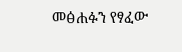መፅሐፉን የፃፈው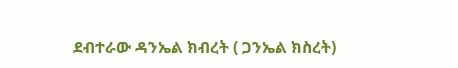ደብተራው ዳንኤል ክብረት ( ጋንኤል ክስረት)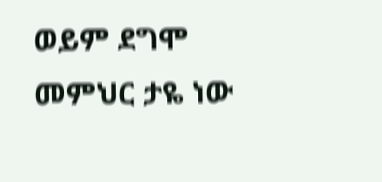ወይም ደግሞ መምህር ታዬ ነው